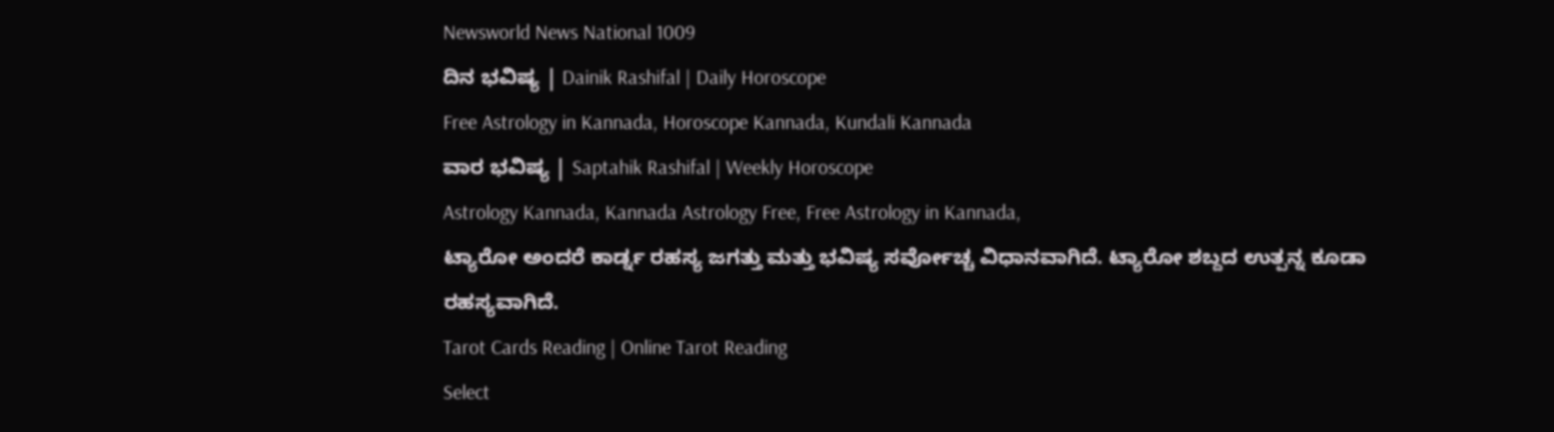Newsworld News National 1009
ದಿನ ಭವಿಷ್ಯ | Dainik Rashifal | Daily Horoscope
Free Astrology in Kannada, Horoscope Kannada, Kundali Kannada
ವಾರ ಭವಿಷ್ಯ | Saptahik Rashifal | Weekly Horoscope
Astrology Kannada, Kannada Astrology Free, Free Astrology in Kannada,
ಟ್ಯಾರೋ ಅಂದರೆ ಕಾರ್ಡ್ನ ರಹಸ್ಯ ಜಗತ್ತು ಮತ್ತು ಭವಿಷ್ಯ ಸರ್ವೋಚ್ಚ ವಿಧಾನವಾಗಿದೆ. ಟ್ಯಾರೋ ಶಬ್ದದ ಉತ್ಪನ್ನ ಕೂಡಾ ರಹಸ್ಯವಾಗಿದೆ.
Tarot Cards Reading | Online Tarot Reading
Select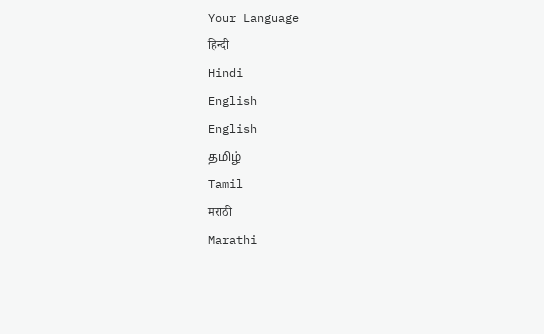Your Language
हिन्दी
Hindi
English
English
தமிழ்
Tamil
मराठी
Marathi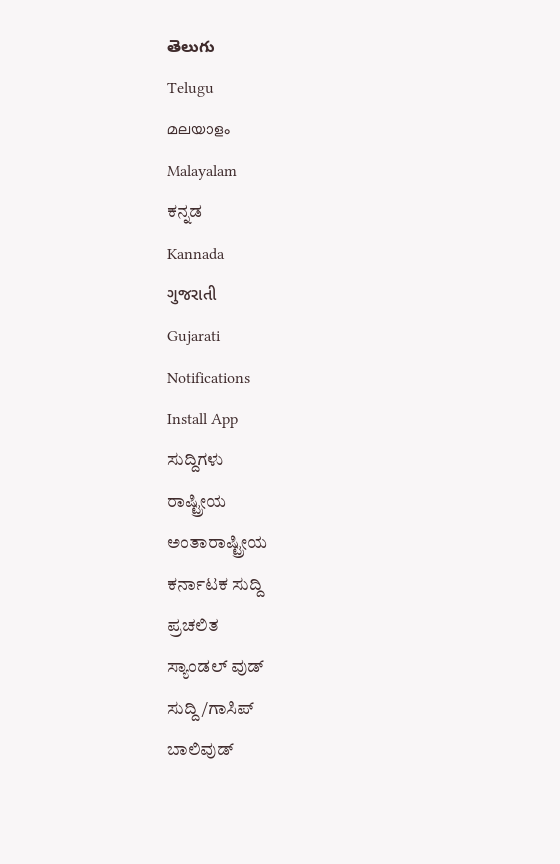తెలుగు
Telugu
മലയാളം
Malayalam
ಕನ್ನಡ
Kannada
ગુજરાતી
Gujarati
Notifications
Install App
ಸುದ್ದಿಗಳು
ರಾಷ್ಟ್ರೀಯ
ಅಂತಾರಾಷ್ಟ್ರೀಯ
ಕರ್ನಾಟಕ ಸುದ್ದಿ
ಪ್ರಚಲಿತ
ಸ್ಯಾಂಡಲ್ ವುಡ್
ಸುದ್ದಿ/ಗಾಸಿಪ್
ಬಾಲಿವುಡ್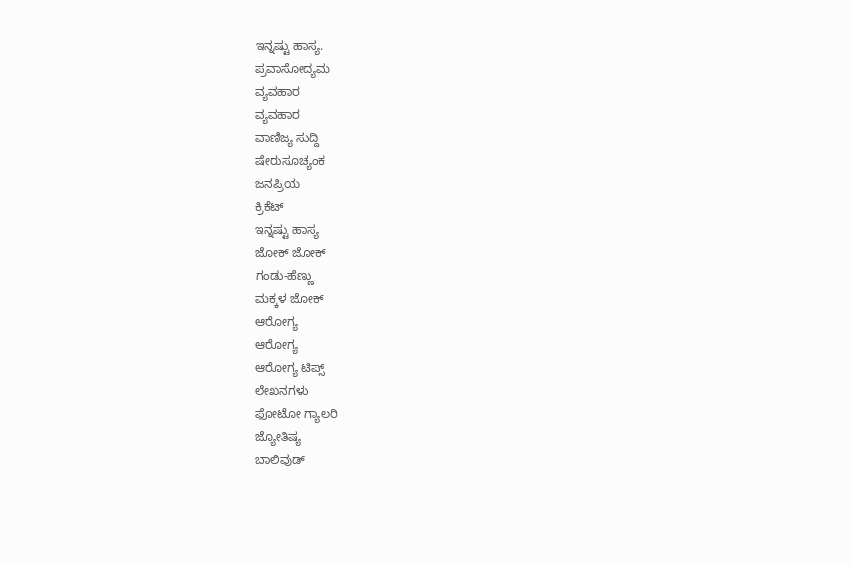ಇನ್ನಷ್ಟು ಹಾಸ್ಯ.
ಪ್ರವಾಸೋದ್ಯಮ
ವ್ಯವಹಾರ
ವ್ಯವಹಾರ
ವಾಣಿಜ್ಯ ಸುದ್ದಿ
ಷೇರುಸೂಚ್ಯಂಕ
ಜನಪ್ರಿಯ
ಕ್ರಿಕೆಟ್
ಇನ್ನಷ್ಟು ಹಾಸ್ಯ
ಜೋಕ್ ಜೋಕ್
ಗಂಡು-ಹೆಣ್ಣು
ಮಕ್ಕಳ ಜೋಕ್
ಆರೋಗ್ಯ
ಆರೋಗ್ಯ
ಆರೋಗ್ಯ ಟಿಪ್ಸ್
ಲೇಖನಗಳು
ಫೋಟೋ ಗ್ಯಾಲರಿ
ಜ್ಯೋತಿಷ್ಯ
ಬಾಲಿವುಡ್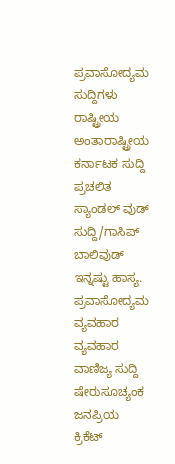ಪ್ರವಾಸೋದ್ಯಮ
ಸುದ್ದಿಗಳು
ರಾಷ್ಟ್ರೀಯ
ಅಂತಾರಾಷ್ಟ್ರೀಯ
ಕರ್ನಾಟಕ ಸುದ್ದಿ
ಪ್ರಚಲಿತ
ಸ್ಯಾಂಡಲ್ ವುಡ್
ಸುದ್ದಿ/ಗಾಸಿಪ್
ಬಾಲಿವುಡ್
ಇನ್ನಷ್ಟು ಹಾಸ್ಯ.
ಪ್ರವಾಸೋದ್ಯಮ
ವ್ಯವಹಾರ
ವ್ಯವಹಾರ
ವಾಣಿಜ್ಯ ಸುದ್ದಿ
ಷೇರುಸೂಚ್ಯಂಕ
ಜನಪ್ರಿಯ
ಕ್ರಿಕೆಟ್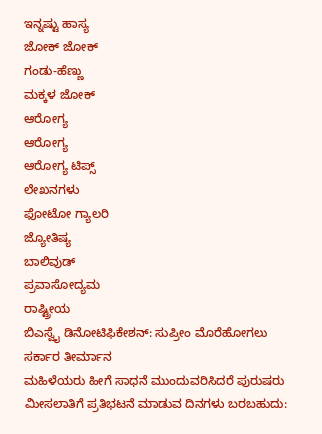ಇನ್ನಷ್ಟು ಹಾಸ್ಯ
ಜೋಕ್ ಜೋಕ್
ಗಂಡು-ಹೆಣ್ಣು
ಮಕ್ಕಳ ಜೋಕ್
ಆರೋಗ್ಯ
ಆರೋಗ್ಯ
ಆರೋಗ್ಯ ಟಿಪ್ಸ್
ಲೇಖನಗಳು
ಫೋಟೋ ಗ್ಯಾಲರಿ
ಜ್ಯೋತಿಷ್ಯ
ಬಾಲಿವುಡ್
ಪ್ರವಾಸೋದ್ಯಮ
ರಾಷ್ಟ್ರೀಯ
ಬಿಎಸ್ವೈ ಡಿನೋಟಿಫಿಕೇಶನ್: ಸುಪ್ರೀಂ ಮೊರೆಹೋಗಲು ಸರ್ಕಾರ ತೀರ್ಮಾನ
ಮಹಿಳೆಯರು ಹೀಗೆ ಸಾಧನೆ ಮುಂದುವರಿಸಿದರೆ ಪುರುಷರು ಮೀಸಲಾತಿಗೆ ಪ್ರತಿಭಟನೆ ಮಾಡುವ ದಿನಗಳು ಬರಬಹುದು: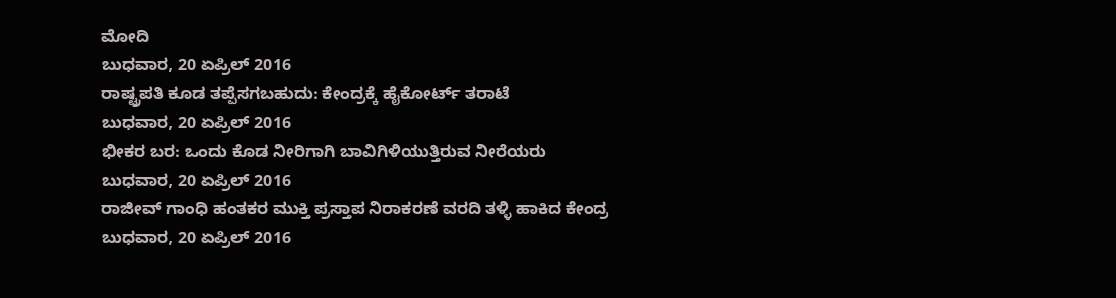ಮೋದಿ
ಬುಧವಾರ, 20 ಏಪ್ರಿಲ್ 2016
ರಾಷ್ಟ್ರಪತಿ ಕೂಡ ತಪ್ಪೆಸಗಬಹುದು: ಕೇಂದ್ರಕ್ಕೆ ಹೈಕೋರ್ಟ್ ತರಾಟೆ
ಬುಧವಾರ, 20 ಏಪ್ರಿಲ್ 2016
ಭೀಕರ ಬರ: ಒಂದು ಕೊಡ ನೀರಿಗಾಗಿ ಬಾವಿಗಿಳಿಯುತ್ತಿರುವ ನೀರೆಯರು
ಬುಧವಾರ, 20 ಏಪ್ರಿಲ್ 2016
ರಾಜೀವ್ ಗಾಂಧಿ ಹಂತಕರ ಮುಕ್ತಿ ಪ್ರಸ್ತಾಪ ನಿರಾಕರಣೆ ವರದಿ ತಳ್ಳಿ ಹಾಕಿದ ಕೇಂದ್ರ
ಬುಧವಾರ, 20 ಏಪ್ರಿಲ್ 2016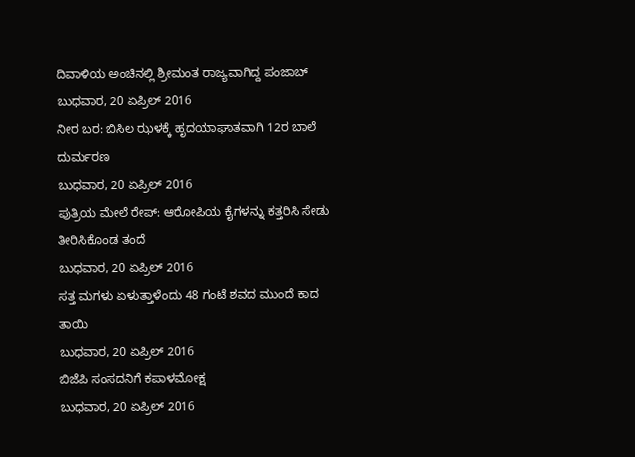ದಿವಾಳಿಯ ಅಂಚಿನಲ್ಲಿ ಶ್ರೀಮಂತ ರಾಜ್ಯವಾಗಿದ್ದ ಪಂಜಾಬ್
ಬುಧವಾರ, 20 ಏಪ್ರಿಲ್ 2016
ನೀರ ಬರ: ಬಿಸಿಲ ಝಳಕ್ಕೆ ಹೃದಯಾಘಾತವಾಗಿ 12ರ ಬಾಲೆ ದುರ್ಮರಣ
ಬುಧವಾರ, 20 ಏಪ್ರಿಲ್ 2016
ಪುತ್ರಿಯ ಮೇಲೆ ರೇಪ್: ಆರೋಪಿಯ ಕೈಗಳನ್ನು ಕತ್ತರಿಸಿ ಸೇಡು ತೀರಿಸಿಕೊಂಡ ತಂದೆ
ಬುಧವಾರ, 20 ಏಪ್ರಿಲ್ 2016
ಸತ್ತ ಮಗಳು ಏಳುತ್ತಾಳೆಂದು 48 ಗಂಟೆ ಶವದ ಮುಂದೆ ಕಾದ ತಾಯಿ
ಬುಧವಾರ, 20 ಏಪ್ರಿಲ್ 2016
ಬಿಜೆಪಿ ಸಂಸದನಿಗೆ ಕಪಾಳಮೋಕ್ಷ
ಬುಧವಾರ, 20 ಏಪ್ರಿಲ್ 2016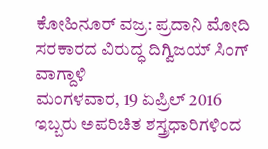ಕೋಹಿನೂರ್ ವಜ್ರ: ಪ್ರದಾನಿ ಮೋದಿ ಸರಕಾರದ ವಿರುದ್ಧ ದಿಗ್ವಿಜಯ್ ಸಿಂಗ್ ವಾಗ್ದಾಳಿ
ಮಂಗಳವಾರ, 19 ಏಪ್ರಿಲ್ 2016
ಇಬ್ಬರು ಅಪರಿಚಿತ ಶಸ್ತ್ರಧಾರಿಗಳಿಂದ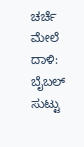ಚರ್ಚೆ ಮೇಲೆ ದಾಳಿ: ಬೈಬಲ್ ಸುಟ್ಟು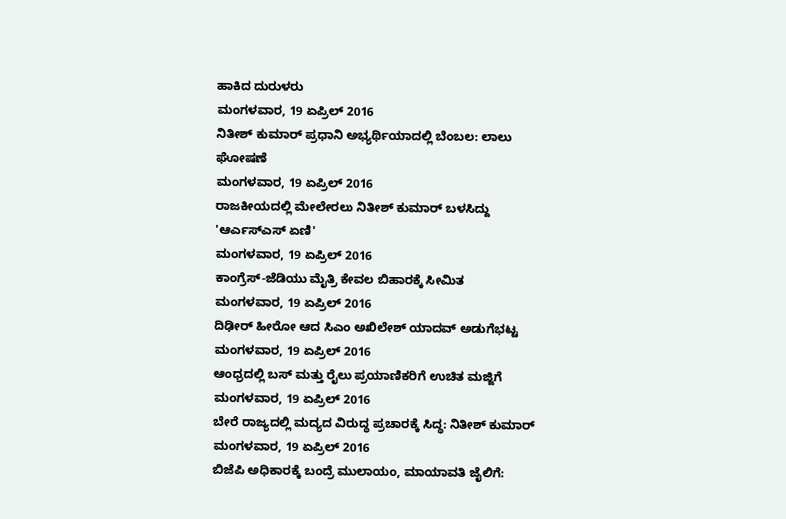ಹಾಕಿದ ದುರುಳರು
ಮಂಗಳವಾರ, 19 ಏಪ್ರಿಲ್ 2016
ನಿತೀಶ್ ಕುಮಾರ್ ಪ್ರಧಾನಿ ಅಭ್ಯರ್ಥಿಯಾದಲ್ಲಿ ಬೆಂಬಲ: ಲಾಲು ಘೋಷಣೆ
ಮಂಗಳವಾರ, 19 ಏಪ್ರಿಲ್ 2016
ರಾಜಕೀಯದಲ್ಲಿ ಮೇಲೇರಲು ನಿತೀಶ್ ಕುಮಾರ್ ಬಳಸಿದ್ದು 'ಆರ್ಎಸ್ಎಸ್ ಏಣಿ'
ಮಂಗಳವಾರ, 19 ಏಪ್ರಿಲ್ 2016
ಕಾಂಗ್ರೆಸ್-ಜೆಡಿಯು ಮೈತ್ರಿ ಕೇವಲ ಬಿಹಾರಕ್ಕೆ ಸೀಮಿತ
ಮಂಗಳವಾರ, 19 ಏಪ್ರಿಲ್ 2016
ದಿಢೀರ್ ಹೀರೋ ಆದ ಸಿಎಂ ಅಖಿಲೇಶ್ ಯಾದವ್ ಅಡುಗೆಭಟ್ಟ
ಮಂಗಳವಾರ, 19 ಏಪ್ರಿಲ್ 2016
ಆಂಧ್ರದಲ್ಲಿ ಬಸ್ ಮತ್ತು ರೈಲು ಪ್ರಯಾಣಿಕರಿಗೆ ಉಚಿತ ಮಜ್ಜಿಗೆ
ಮಂಗಳವಾರ, 19 ಏಪ್ರಿಲ್ 2016
ಬೇರೆ ರಾಜ್ಯದಲ್ಲಿ ಮದ್ಯದ ವಿರುದ್ಧ ಪ್ರಚಾರಕ್ಕೆ ಸಿದ್ಧ: ನಿತೀಶ್ ಕುಮಾರ್
ಮಂಗಳವಾರ, 19 ಏಪ್ರಿಲ್ 2016
ಬಿಜೆಪಿ ಅಧಿಕಾರಕ್ಕೆ ಬಂದ್ರೆ ಮುಲಾಯಂ, ಮಾಯಾವತಿ ಜೈಲಿಗೆ: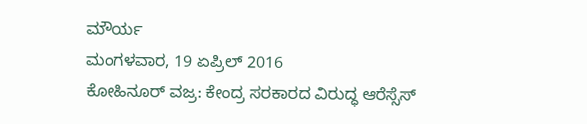ಮೌರ್ಯ
ಮಂಗಳವಾರ, 19 ಏಪ್ರಿಲ್ 2016
ಕೋಹಿನೂರ್ ವಜ್ರ: ಕೇಂದ್ರ ಸರಕಾರದ ವಿರುದ್ಧ ಆರೆಸ್ಸೆಸ್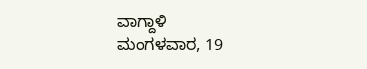ವಾಗ್ದಾಳಿ
ಮಂಗಳವಾರ, 19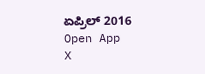ಏಪ್ರಿಲ್ 2016
Open App
X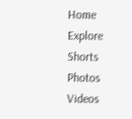Home
Explore
Shorts
Photos
Videos